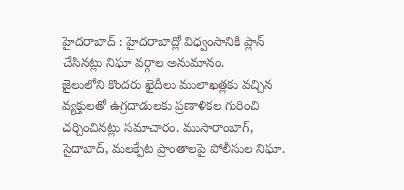హైదరాబాద్ : హైదరాబాద్లో విధ్వంసానికి ప్లాన్ చేసినట్లు నిఘా వర్గాల అనుమానం.
జైలులోని కొందరు ఖైదీలు ములాఖత్లకు వచ్చిన వ్యక్తులతో ఉగ్రదాడులకు ప్రణాళికల గురించి చర్చించినట్లు సమాచారం. ముసారాంబాగ్, సైదాబాద్, మలక్పేట ప్రాంతాలపై పోలీసుల నిఘా.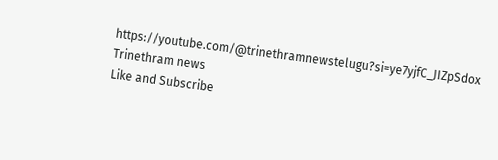https://youtube.com/@trinethramnewstelugu?si=ye7yjfC_JIZpSdox
Trinethram news
Like and Subscribe